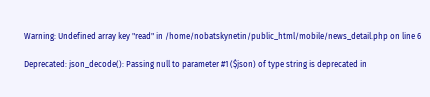Warning: Undefined array key "read" in /home/nobatskynetin/public_html/mobile/news_detail.php on line 6

Deprecated: json_decode(): Passing null to parameter #1 ($json) of type string is deprecated in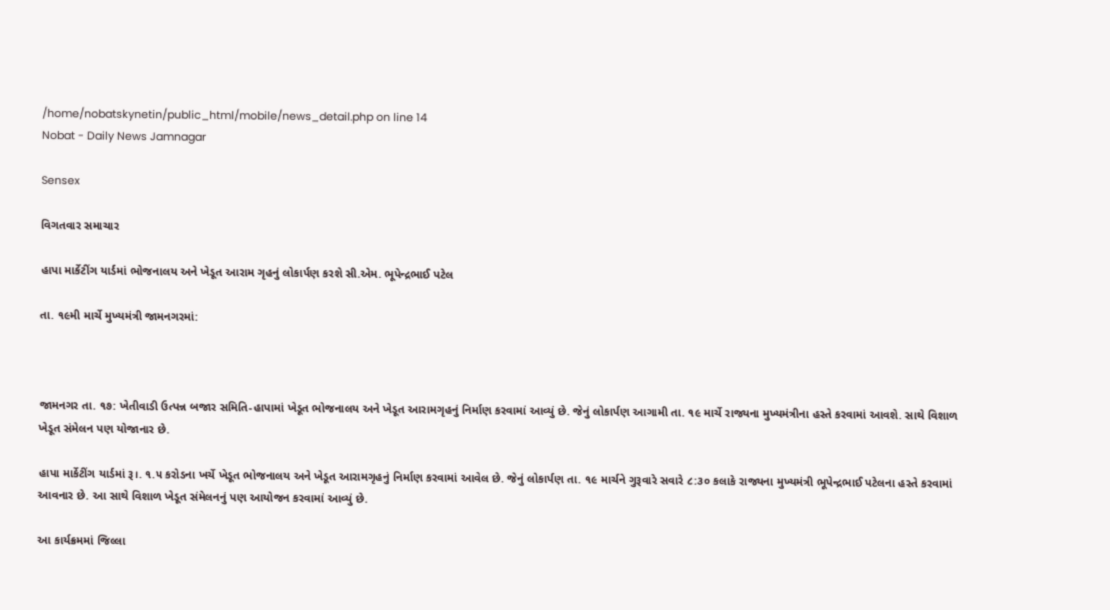/home/nobatskynetin/public_html/mobile/news_detail.php on line 14
Nobat - Daily News Jamnagar

Sensex

વિગતવાર સમાચાર

હાપા માર્કેટીંગ યાર્ડમાં ભોજનાલય અને ખેડૂત આરામ ગૃહનું લોકાર્પણ કરશે સી.એમ. ભૂપેન્દ્રભાઈ પટેલ

તા. ૧૯મી માર્ચે મુખ્યમંત્રી જામનગરમાં:



જામનગર તા. ૧૭: ખેતીવાડી ઉત્પન્ન બજાર સમિતિ-હાપામાં ખેડૂત ભોજનાલય અને ખેડૂત આરામગૃહનું નિર્માણ કરવામાં આવ્યું છે. જેનું લોકાર્પણ આગામી તા. ૧૯ માર્ચે રાજ્યના મુખ્યમંત્રીના હસ્તે કરવામાં આવશે. સાથે વિશાળ ખેડૂત સંમેલન પણ યોજાનાર છે.

હાપા માર્કેટીંગ યાર્ડમાં રૂ।. ૧.૫ કરોડના ખર્ચે ખેડૂત ભોજનાલય અને ખેડૂત આરામગૃહનું નિર્માણ કરવામાં આવેલ છે. જેનું લોકાર્પણ તા. ૧૯ માર્ચને ગુરૂવારે સવારે ૮:૩૦ કલાકે રાજ્યના મુખ્યમંત્રી ભૂપેન્દ્રભાઈ પટેલના હસ્તે કરવામાં આવનાર છે. આ સાથે વિશાળ ખેડૂત સંમેલનનું પણ આયોજન કરવામાં આવ્યું છે.

આ કાર્યક્રમમાં જિલ્લા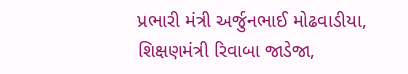પ્રભારી મંત્રી અર્જુનભાઈ મોઢવાડીયા, શિક્ષણમંત્રી રિવાબા જાડેજા,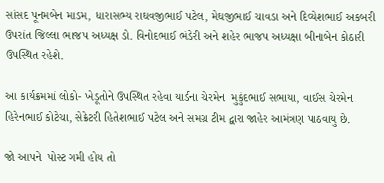સાંસદ પૂનમબેન માડમ, ધારાસભ્ય રાઘવજીભાઈ પટેલ, મેઘજીભાઈ ચાવડા અને દિવ્યેશભાઈ અકબરી ઉપરાંત જિલ્લા ભાજપ અધ્યક્ષ ડો. વિનોદભાઈ ભંડેરી અને શહેર ભાજપ અધ્યક્ષા બીનાબેન કોઠારી ઉપસ્થિત રહેશે.

આ કાર્યક્રમમાં લોકો- ખેડૂતોને ઉપસ્થિત રહેવા યાર્ડના ચેરમેન  મુકુંદભાઈ સભાયા, વાઈસ ચેરમેન હિરેનભાઈ કોટેચા, સેક્રેટરી હિતેશભાઈ પટેલ અને સમગ્ર ટીમ દ્વારા જાહેર આમંત્રણ પાઠવાયુ છે.

જો આપને  પોસ્ટ ગમી હોય તો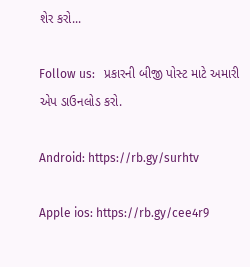શેર કરો...

Follow us:   પ્રકારની બીજી પોસ્ટ માટે અમારી એપ ડાઉનલોડ કરો.

Android: https://rb.gy/surhtv

Apple ios: https://rb.gy/cee4r9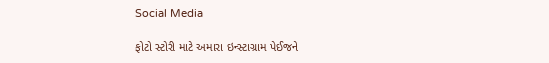Social Media

ફોટો સ્ટોરી માટે અમારા ઇન્સ્ટાગ્રામ પેઈજને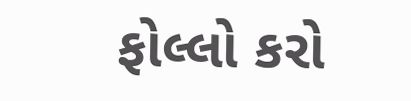ફોલ્લો કરો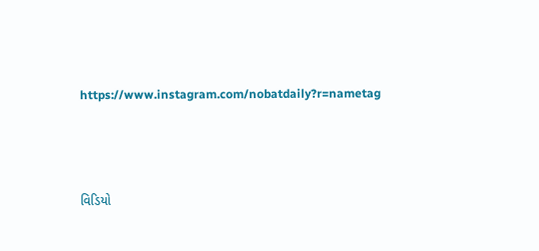https://www.instagram.com/nobatdaily?r=nametag



વિડિયો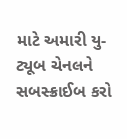માટે અમારી યુ-ટ્યૂબ ચેનલને સબસ્ક્રાઈબ કરો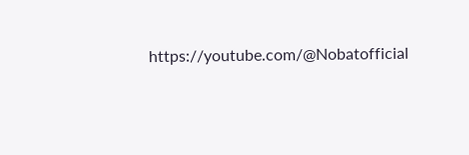https://youtube.com/@Nobatofficial